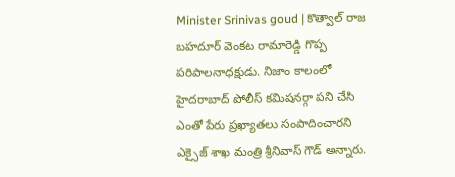Minister Srinivas goud | కొత్వాల్ రాజ బహదూర్ వెంకట రామారెడ్డి గొప్ప పరిపాలనాధక్షుడు. నిజాం కాలంలో హైదరాబాద్ పోలీస్ కమిషనర్గా పని చేసి ఎంతో పేరు ప్రఖ్యాతలు సంపాదించారని ఎక్సైజ్ శాఖ మంత్రి శ్రీనివాస్ గౌడ్ అన్నారు.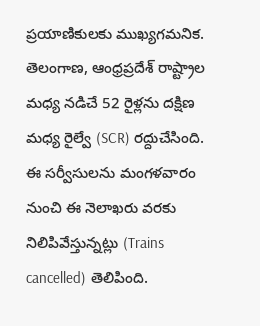ప్రయాణికులకు ముఖ్యగమనిక. తెలంగాణ, ఆంధ్రప్రదేశ్ రాష్ట్రాల మధ్య నడిచే 52 రైళ్లను దక్షిణ మధ్య రైల్వే (SCR) రద్దుచేసింది. ఈ సర్వీసులను మంగళవారం నుంచి ఈ నెలాఖరు వరకు నిలిపివేస్తున్నట్లు (Trains cancelled) తెలిపింది.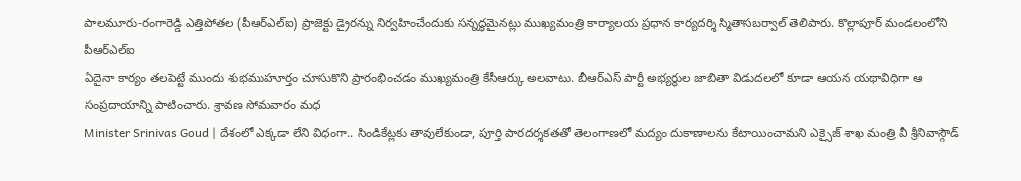పాలమూరు-రంగారెడ్డి ఎత్తిపోతల (పీఆర్ఎల్ఐ) ప్రాజెక్టు డ్రైరన్ను నిర్వహించేందుకు సన్నద్ధమైనట్లు ముఖ్యమంత్రి కార్యాలయ ప్రధాన కార్యదర్శి స్మితాసబర్వాల్ తెలిపారు. కొల్లాపూర్ మండలంలోని పీఆర్ఎల్ఐ
ఏదైనా కార్యం తలపెట్టే ముందు శుభముహూర్తం చూసుకొని ప్రారంభించడం ముఖ్యమంత్రి కేసీఆర్కు అలవాటు. బీఆర్ఎస్ పార్టీ అభ్యర్థుల జాబితా విడుదలలో కూడా ఆయన యథావిధిగా ఆ సంప్రదాయాన్ని పాటించారు. శ్రావణ సోమవారం మధ
Minister Srinivas Goud | దేశంలో ఎక్కడా లేని విధంగా.. సిండికేట్లకు తావులేకుండా, పూర్తి పారదర్శకతతో తెలంగాణలో మద్యం దుకాణాలను కేటాయించామని ఎక్సైజ్ శాఖ మంత్రి వీ శ్రీనివాస్గౌడ్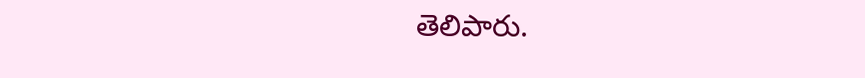తెలిపారు.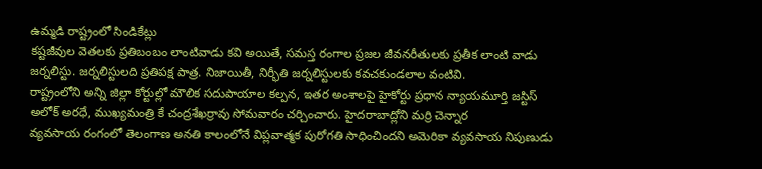ఉమ్మడి రాష్ట్రంలో సిండికేట్లు
కష్టజీవుల వెతలకు ప్రతిబంబం లాంటివాడు కవి అయితే, సమస్త రంగాల ప్రజల జీవనరీతులకు ప్రతీక లాంటి వాడు జర్నలిస్టు. జర్నలిస్టులది ప్రతిపక్ష పాత్ర. నిజాయితీ, నిర్భీతి జర్నలిస్టులకు కవచకుండలాల వంటివి.
రాష్ట్రంలోని అన్ని జిల్లా కోర్టుల్లో మౌలిక సదుపాయాల కల్పన, ఇతర అంశాలపై హైకోర్టు ప్రధాన న్యాయమూర్తి జస్టిస్ అలోక్ అరధే, ముఖ్యమంత్రి కే చంద్రశేఖర్రావు సోమవారం చర్చించారు. హైదరాబాద్లోని మర్రి చెన్నార
వ్యవసాయ రంగంలో తెలంగాణ అనతి కాలంలోనే విప్లవాత్మక పురోగతి సాధించిందని అమెరికా వ్యవసాయ నిపుణుడు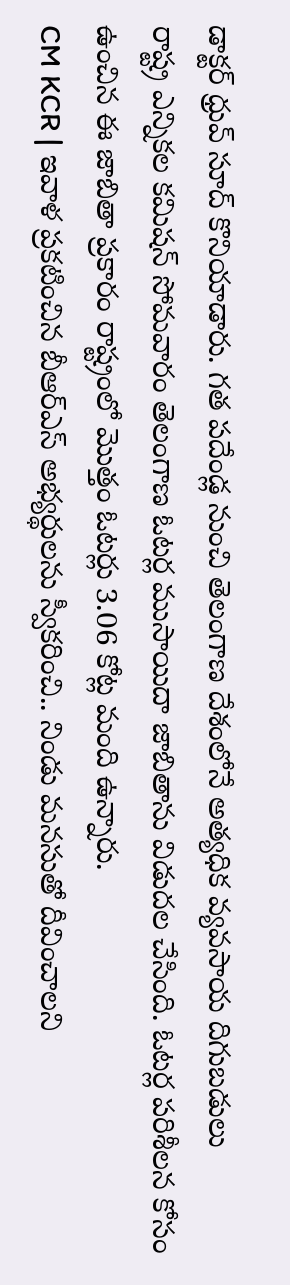డాక్టర్ ధ్రువ్ సూద్ కొనియాడారు. గత పదేండ్ల నుంచి తెలంగాణ దేశంలోనే అత్యధిక వ్యవసాయ దిగుబడులు
రాష్ట్ర ఎన్నికల కమిషన్ సోమవారం తెలంగాణ ఓటర్ల ముసాయిదా జాబితాను విడుదల చేసింది. ఓటర్ల పరిశీలన కోసం ఉంచిన ఈ జాబితా ప్రకారం రాష్ట్రంలో మొత్తం ఓటర్లు 3.06 కోట్ల మంది ఉన్నారు.
CM KCR | ఇవాళ ప్రకటించిన బీఆర్ఎస్ అభ్యర్థులను స్వీకరించి.. నిండు మనసుతో దీవించాలని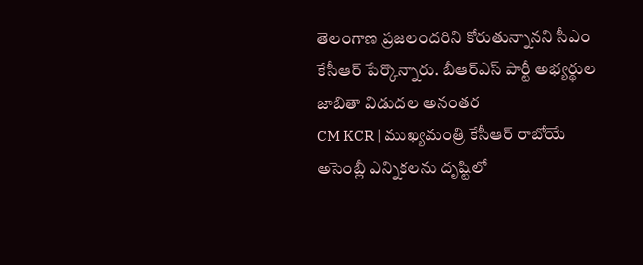తెలంగాణ ప్రజలందరిని కోరుతున్నానని సీఎం కేసీఆర్ పేర్కొన్నారు. బీఆర్ఎస్ పార్టీ అభ్యర్థుల జాబితా విడుదల అనంతర
CM KCR | ముఖ్యమంత్రి కేసీఆర్ రాబోయే అసెంబ్లీ ఎన్నికలను దృష్టిలో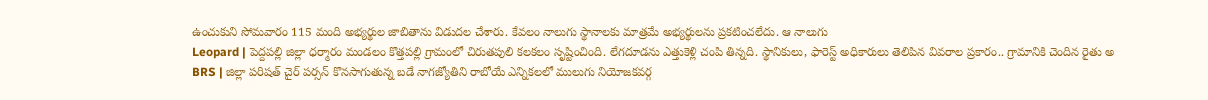ఉంచుకుని సోమవారం 115 మంది అభ్యర్థుల జాబితాను విడుదల చేశారు. కేవలం నాలుగు స్థానాలకు మాత్రమే అభ్యర్థులను ప్రకటించలేదు. ఆ నాలుగు
Leopard | పెద్దపల్లి జిల్లా ధర్మారం మండలం కొత్తపల్లి గ్రామంలో చిరుతపులి కలకలం సృష్టించింది. లేగదూడను ఎత్తుకెళ్లి చంపి తిన్నది. స్థానికులు, ఫారెస్ట్ అధికారులు తెలిపిన వివరాల ప్రకారం.. గ్రామానికి చెందిన రైతు అ
BRS | జిల్లా పరిషత్ చైర్ పర్సన్ కొనసాగుతున్న బడే నాగజ్యోతిని రాబోయే ఎన్నికలలో ములుగు నియోజకవర్గ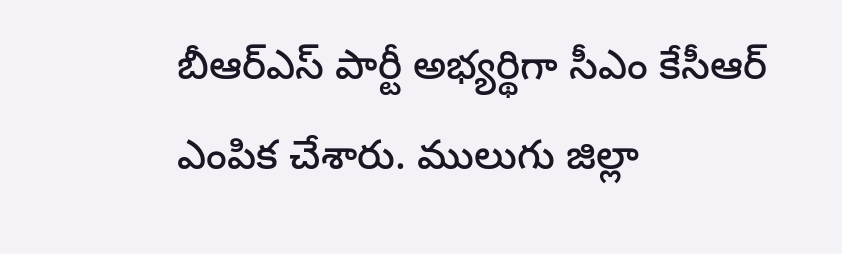బీఆర్ఎస్ పార్టీ అభ్యర్థిగా సీఎం కేసీఆర్ ఎంపిక చేశారు. ములుగు జిల్లా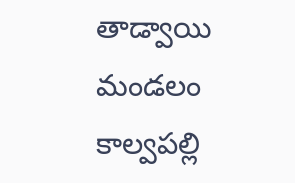తాడ్వాయి మండలం కాల్వపల్లి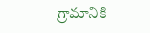గ్రామానికి